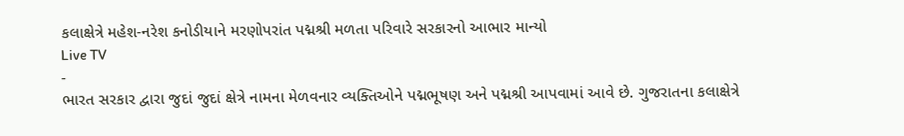કલાક્ષેત્રે મહેશ-નરેશ કનોડીયાને મરણોપરાંત પદ્મશ્રી મળતા પરિવારે સરકારનો આભાર માન્યો
Live TV
-
ભારત સરકાર દ્વારા જુદાં જુદાં ક્ષેત્રે નામના મેળવનાર વ્યક્તિઓને પદ્મભૂષણ અને પદ્મશ્રી આપવામાં આવે છે. ગુજરાતના કલાક્ષેત્રે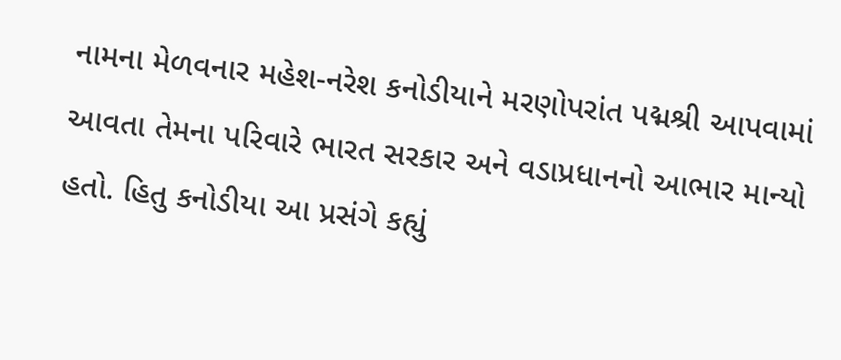નામના મેળવનાર મહેશ-નરેશ કનોડીયાને મરણોપરાંત પદ્મશ્રી આપવામાં આવતા તેમના પરિવારે ભારત સરકાર અને વડાપ્રધાનનો આભાર માન્યો હતો. હિતુ કનોડીયા આ પ્રસંગે કહ્યું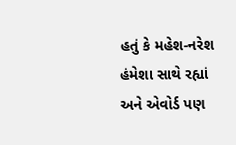હતું કે મહેશ-નરેશ હંમેશા સાથે રહ્યાં અને એવોર્ડ પણ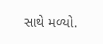સાથે મળ્યો.